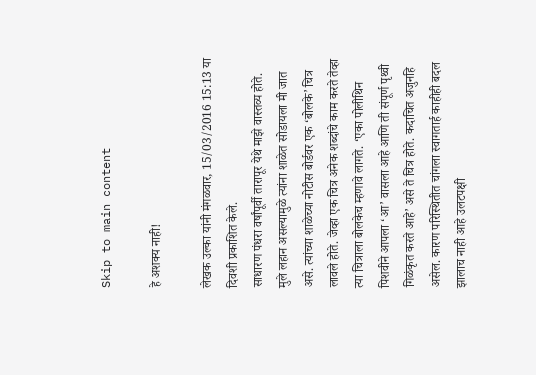Skip to main content

हे अशक्य नाही!

लेखक उल्का यांनी मंगळवार, 15/03/2016 15:13 या दिवशी प्रकाशित केले.
साधारण पंधरा वर्षांपूर्वी तारापूर येथे माझे वास्तव्य होते. मुले लहान असल्यामुळे त्यांना शाळेत सोडायला मी जात असे. त्यांच्या शाळेच्या नोटीस बोर्डवर एक ‘बोलके’ चित्र लावले होते. जेव्हा एक चित्र अनेक शब्दांचे काम करते तेव्हा त्या चित्राला बोलकेच म्हणावे लागते. ‘एका पोलीथिन पिशवीने आपला ‘आ’ वासला आहे आणि ती संपूर्ण पृथ्वी गिळंकृत करते आहे’ असे ते चित्र होते. कदाचित अजुनहि असेल. कारण परिस्थितीत चांगला स्वागतार्ह काहीही बदल झालाच नाही आहे उलटपक्षी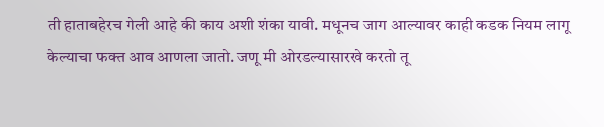ती हाताबहेरच गेली आहे की काय अशी शंका यावी. मधूनच जाग आल्यावर काही कडक नियम लागू केल्याचा फक्त आव आणला जातो. जणू मी ओरडल्यासारखे करतो तू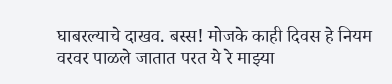घाबरल्याचे दाखव. बस्स! मोजके काही दिवस हे नियम वरवर पाळले जातात परत ये रे माझ्या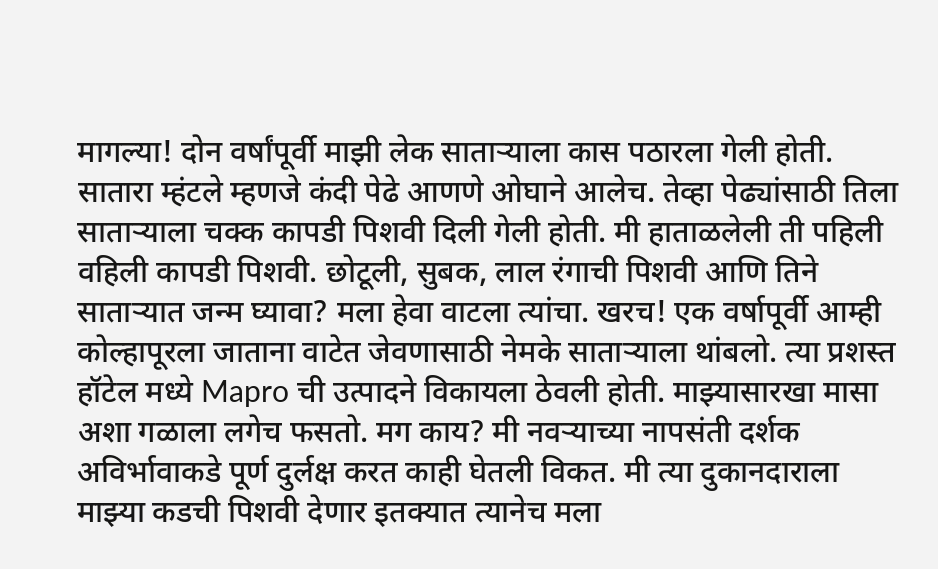मागल्या! दोन वर्षांपूर्वी माझी लेक साताऱ्याला कास पठारला गेली होती. सातारा म्हंटले म्हणजे कंदी पेढे आणणे ओघाने आलेच. तेव्हा पेढ्यांसाठी तिला साताऱ्याला चक्क कापडी पिशवी दिली गेली होती. मी हाताळलेली ती पहिली वहिली कापडी पिशवी. छोटूली, सुबक, लाल रंगाची पिशवी आणि तिने साताऱ्यात जन्म घ्यावा? मला हेवा वाटला त्यांचा. खरच! एक वर्षापूर्वी आम्ही कोल्हापूरला जाताना वाटेत जेवणासाठी नेमके साताऱ्याला थांबलो. त्या प्रशस्त हॉटेल मध्ये Mapro ची उत्पादने विकायला ठेवली होती. माझ्यासारखा मासा अशा गळाला लगेच फसतो. मग काय? मी नवऱ्याच्या नापसंती दर्शक अविर्भावाकडे पूर्ण दुर्लक्ष करत काही घेतली विकत. मी त्या दुकानदाराला माझ्या कडची पिशवी देणार इतक्यात त्यानेच मला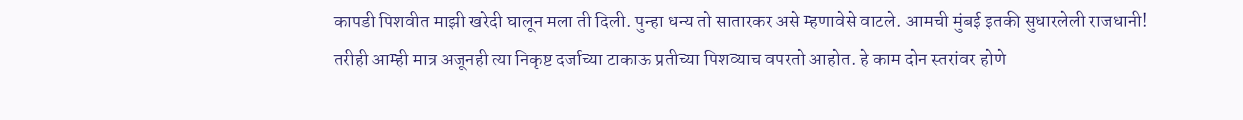कापडी पिशवीत माझी खरेदी घालून मला ती दिली. पुन्हा धन्य तो सातारकर असे म्हणावेसे वाटले. आमची मुंबई इतकी सुधारलेली राजधानी! तरीही आम्ही मात्र अजूनही त्या निकृष्ट दर्जाच्या टाकाऊ प्रतीच्या पिशव्याच वपरतो आहोत. हे काम दोन स्तरांवर होणे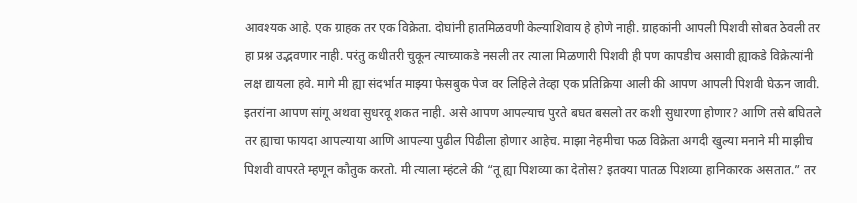आवश्यक आहे. एक ग्राहक तर एक विक्रेता. दोघांनी हातमिळवणी केल्याशिवाय हे होणे नाही. ग्राहकांनी आपली पिशवी सोबत ठेवली तर हा प्रश्न उद्भवणार नाही. परंतु कधीतरी चुकून त्याच्याकडे नसली तर त्याला मिळणारी पिशवी ही पण कापडीच असावी ह्याकडे विक्रेत्यांनी लक्ष द्यायला हवे. मागे मी ह्या संदर्भात माझ्या फेसबुक पेज वर लिहिले तेव्हा एक प्रतिक्रिया आली की आपण आपली पिशवी घेऊन जावी. इतरांना आपण सांगू अथवा सुधरवू शकत नाही. असे आपण आपल्याच पुरते बघत बसलो तर कशी सुधारणा होणार? आणि तसे बघितले तर ह्याचा फायदा आपल्याया आणि आपल्या पुढील पिढीला होणार आहेच. माझा नेहमीचा फळ विक्रेता अगदी खुल्या मनाने मी माझीच पिशवी वापरते म्हणून कौतुक करतो. मी त्याला म्हंटले की “तू ह्या पिशव्या का देतोस? इतक्या पातळ पिशव्या हानिकारक असतात.” तर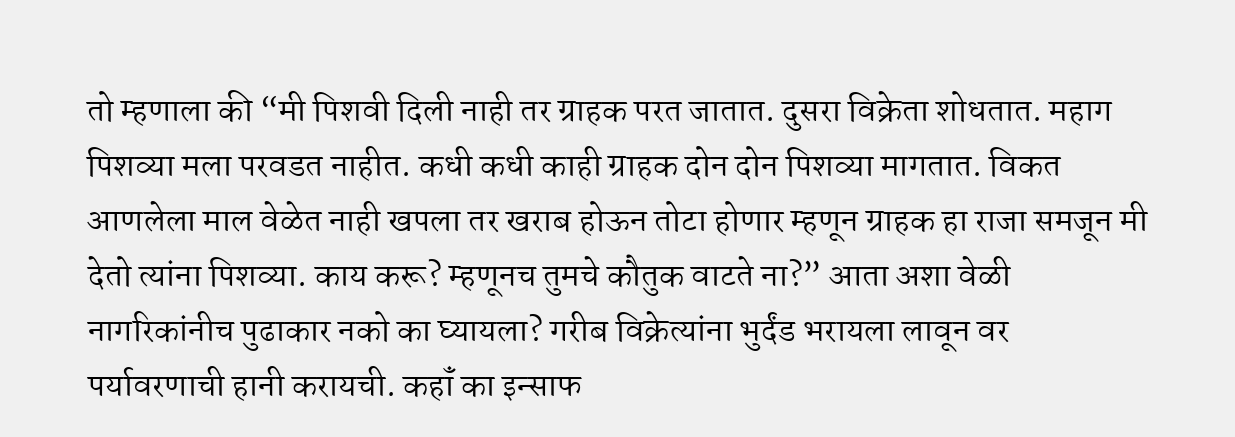तो म्हणाला की “मी पिशवी दिली नाही तर ग्राहक परत जातात. दुसरा विक्रेता शोधतात. महाग पिशव्या मला परवडत नाहीत. कधी कधी काही ग्राहक दोन दोन पिशव्या मागतात. विकत आणलेला माल वेळेत नाही खपला तर खराब होऊन तोटा होणार म्हणून ग्राहक हा राजा समजून मी देतो त्यांना पिशव्या. काय करू? म्हणूनच तुमचे कौतुक वाटते ना?” आता अशा वेळी नागरिकांनीच पुढाकार नको का घ्यायला? गरीब विक्रेत्यांना भुर्दंड भरायला लावून वर पर्यावरणाची हानी करायची. कहॉं का इन्साफ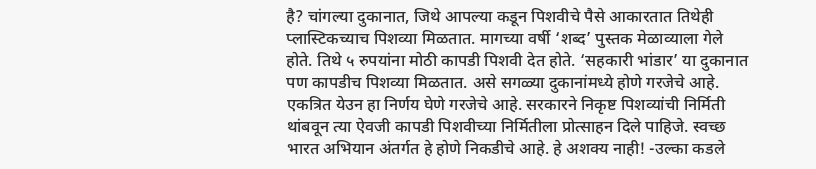है? चांगल्या दुकानात, जिथे आपल्या कडून पिशवीचे पैसे आकारतात तिथेही प्लास्टिकच्याच पिशव्या मिळतात. मागच्या वर्षी ‘शब्द’ पुस्तक मेळाव्याला गेले होते. तिथे ५ रुपयांना मोठी कापडी पिशवी देत होते. ‘सहकारी भांडार’ या दुकानात पण कापडीच पिशव्या मिळतात. असे सगळ्या दुकानांमध्ये होणे गरजेचे आहे. एकत्रित येउन हा निर्णय घेणे गरजेचे आहे. सरकारने निकृष्ट पिशव्यांची निर्मिती थांबवून त्या ऐवजी कापडी पिशवीच्या निर्मितीला प्रोत्साहन दिले पाहिजे. स्वच्छ भारत अभियान अंतर्गत हे होणे निकडीचे आहे. हे अशक्य नाही! -उल्का कडले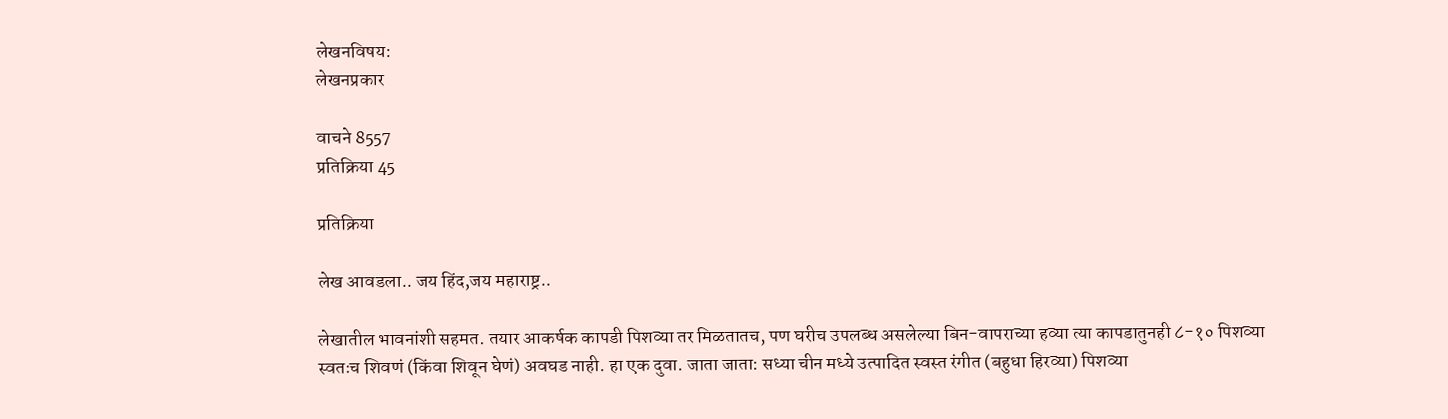लेखनविषय:
लेखनप्रकार

वाचने 8557
प्रतिक्रिया 45

प्रतिक्रिया

लेख आवडला.. जय हिंद,जय महाराष्ट्र..

लेखातील भावनांशी सहमत. तयार आकर्षक कापडी पिशव्या तर मिळतातच, पण घरीच उपलब्ध असलेल्या बिन-वापराच्या हव्या त्या कापडातुनही ८-१० पिशव्या स्वतःच शिवणं (किंवा शिवून घेणं) अवघड नाही. हा एक दुवा. जाता जाता: सध्या चीन मध्ये उत्पादित स्वस्त रंगीत (बहुधा हिरव्या) पिशव्या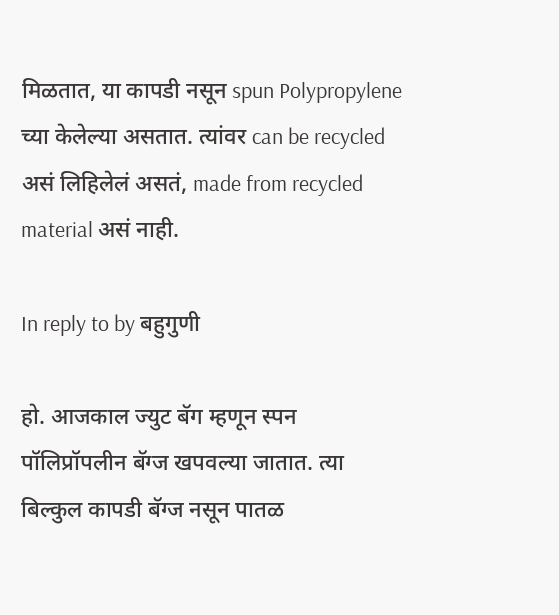मिळतात, या कापडी नसून spun Polypropylene च्या केलेल्या असतात. त्यांवर can be recycled असं लिहिलेलं असतं, made from recycled material असं नाही.

In reply to by बहुगुणी

हो. आजकाल ज्युट बॅग म्हणून स्पन पॉलिप्रॉपलीन बॅग्ज खपवल्या जातात. त्या बिल्कुल कापडी बॅग्ज नसून पातळ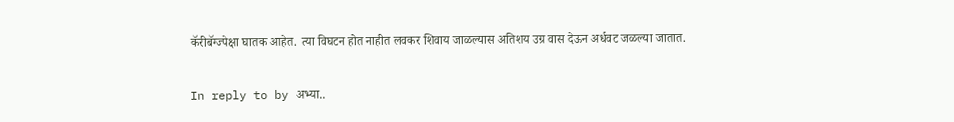कॅरीबॅग्ज्पेक्षा घातक आहेत. त्या विघटन होत नाहीत लवकर शिवाय जाळल्यास अतिशय उग्र वास देऊन अर्धवट जळल्या जातात.

In reply to by अभ्या..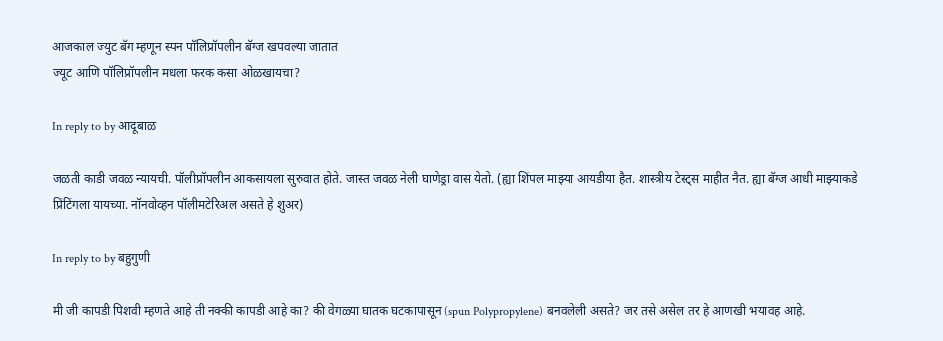आजकाल ज्युट बॅग म्हणून स्पन पॉलिप्रॉपलीन बॅग्ज खपवल्या जातात
ज्यूट आणि पॉलिप्रॉपलीन मधला फरक कसा ओळखायचा?

In reply to by आदूबाळ

जळती काडी जवळ न्यायची. पॉलीप्रॉपलीन आकसायला सुरुवात होते. जास्त जवळ नेली घाणेड्रा वास येतो. (ह्या शिंपल माझ्या आयडीया हैत. शास्त्रीय टेस्ट्स माहीत नैत. ह्या बॅग्ज आधी माझ्याकडे प्रिंटिंगला यायच्या. नॉनवोव्हन पॉलीमटेरिअल असते हे शुअर)

In reply to by बहुगुणी

मी जी कापडी पिशवी म्हणते आहे ती नक्की कापडी आहे का? की वेगळ्या घातक घटकापासून (spun Polypropylene) बनवलेली असते? जर तसे असेल तर हे आणखी भयावह आहे.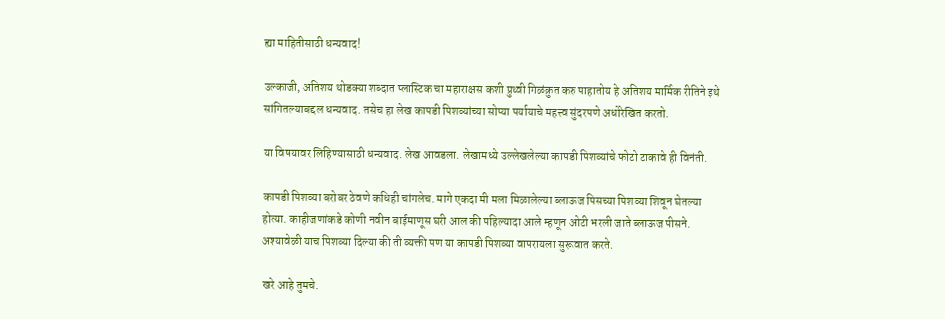ह्या माहितीसाठी धन्यवाद!

उल्काजी, अतिशय थोडक्या शब्दात प्लास्टिक चा महाराक्षस कशी प्रुथ्वी गिळंक्रुत करु पाहातोय हे अतिशय मार्मिक रीतिने इथे सांगितल्याबद्दल धन्यवाद. तसेच हा लेख कापडी पिशव्यांच्या सोप्या पर्यायाचे महत्त्व सुंदरपणे अधोरेखित करतो.

या विषयावर लिहिण्यासाठी धन्यवाद. लेख आवडला. लेखामध्ये उल्लेखलेल्या कापडी पिशव्यांचे फोटो टाकावे ही विनंती.

कापडी पिशव्या बरोबर ठेवणे कधिही चांगलेच. मागे एकदा मी मला मिळालेल्या ब्लाऊज पिसच्या पिशव्या शिवून घेतल्या होत्या. काहीजणांकडे कोणी नवीन बाईमाणूस घरी आल की पहिल्यादा आले म्हणून ओटी भरली जाते ब्लाऊज पीसने. अश्यावेळी याच पिशव्या दिल्या की ती व्यक्ती पण या कापडी पिशव्या वापरायला सुरूवात करते.

खरे आहे तुमचे.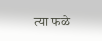त्या फळे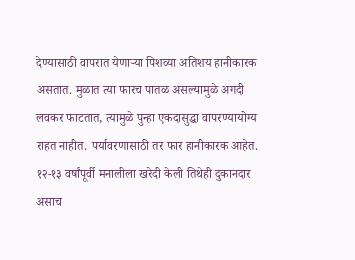देण्यासाठी वापरात येणार्‍या पिशव्या अतिशय हानीकारक असतात. मुळात त्या फारच पातळ असल्यामुळे अगदी लवकर फाटतात, त्यामुळे पुन्हा एकदासुद्धा वापरण्यायोग्य राहत नाहीत. पर्यावरणासाठी तर फार हानीकारक आहेत. १२-१३ वर्षांपूर्वी मनालीला खरेदी केली तिथेही दुकानदार असाच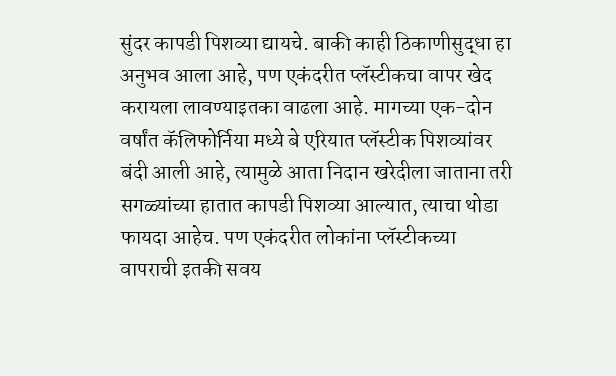सुंदर कापडी पिशव्या द्यायचे. बाकी काही ठिकाणीसुद्धा हा अनुभव आला आहे, पण एकंदरीत प्लॅस्टीकचा वापर खेद करायला लावण्याइतका वाढला आहे. मागच्या एक-दोन वर्षांत कॅलिफोर्निया मध्ये बे एरियात प्लॅस्टीक पिशव्यांवर बंदी आली आहे, त्यामुळे आता निदान खरेदीला जाताना तरी सगळ्यांच्या हातात कापडी पिशव्या आल्यात, त्याचा थोडा फायदा आहेच. पण एकंदरीत लोकांना प्लॅस्टीकच्या वापराची इतकी सवय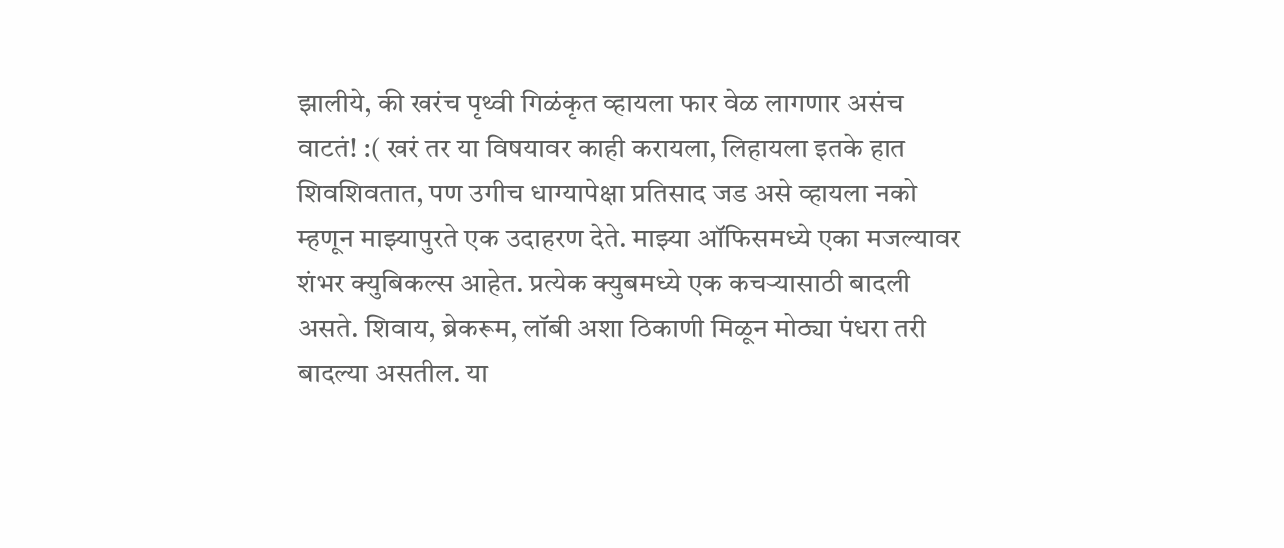झालीये, की खरंच पृथ्वी गिळंकृत व्हायला फार वेळ लागणार असंच वाटतं! :( खरं तर या विषयावर काही करायला, लिहायला इतके हात शिवशिवतात, पण उगीच धाग्यापेक्षा प्रतिसाद जड असे व्हायला नको म्हणून माझ्यापुरते एक उदाहरण देते. माझ्या ऑफिसमध्ये एका मजल्यावर शंभर क्युबिकल्स आहेत. प्रत्येक क्युबमध्ये एक कचर्‍यासाठी बादली असते. शिवाय, ब्रेकरूम, लॉबी अशा ठिकाणी मिळून मोठ्या पंधरा तरी बादल्या असतील. या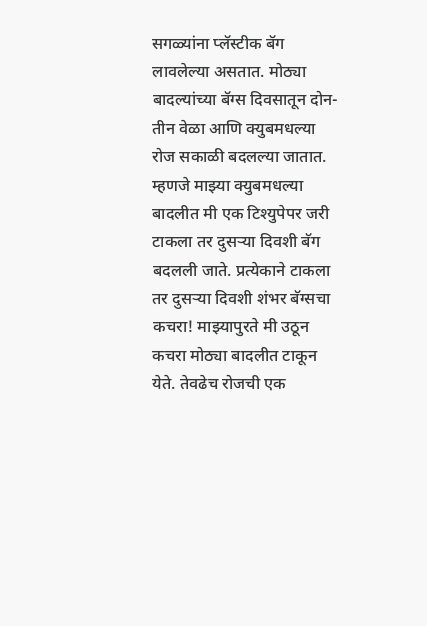सगळ्यांना प्लॅस्टीक बॅग लावलेल्या असतात. मोठ्या बादल्यांच्या बॅग्स दिवसातून दोन-तीन वेळा आणि क्युबमधल्या रोज सकाळी बदलल्या जातात. म्हणजे माझ्या क्युबमधल्या बादलीत मी एक टिश्युपेपर जरी टाकला तर दुसर्‍या दिवशी बॅग बदलली जाते. प्रत्येकाने टाकला तर दुसर्‍या दिवशी शंभर बॅग्सचा कचरा! माझ्यापुरते मी उठून कचरा मोठ्या बादलीत टाकून येते. तेवढेच रोजची एक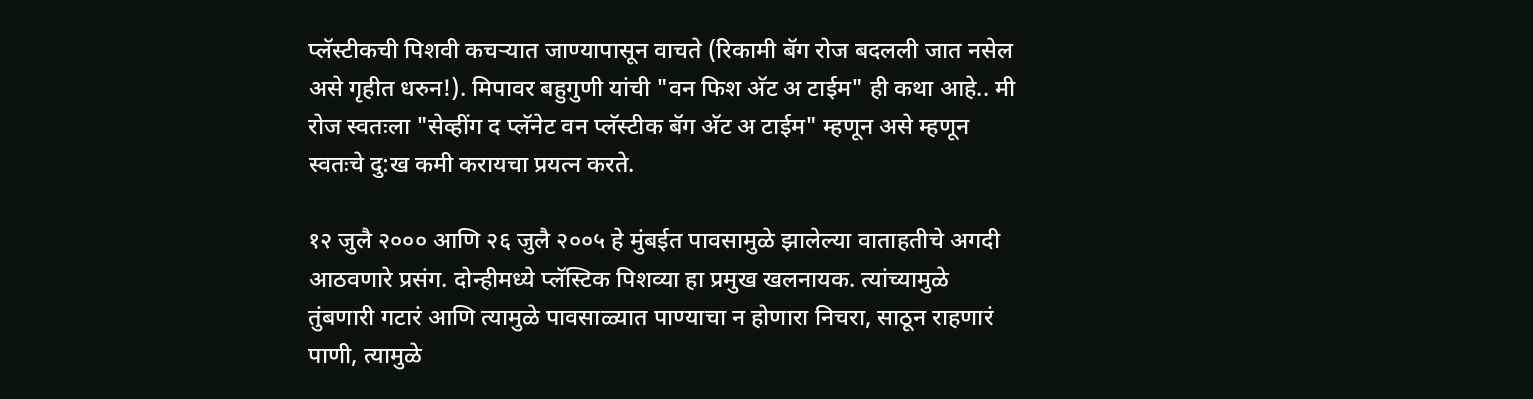प्लॅस्टीकची पिशवी कचर्‍यात जाण्यापासून वाचते (रिकामी बॅग रोज बदलली जात नसेल असे गृहीत धरुन!). मिपावर बहुगुणी यांची "वन फिश अ‍ॅट अ टाईम" ही कथा आहे.. मी रोज स्वतःला "सेव्हींग द प्लॅनेट वन प्लॅस्टीक बॅग अ‍ॅट अ टाईम" म्हणून असे म्हणून स्वतःचे दु:ख कमी करायचा प्रयत्न करते.

१२ जुलै २००० आणि २६ जुलै २००५ हे मुंबईत पावसामुळे झालेल्या वाताहतीचे अगदी आठवणारे प्रसंग. दोन्हीमध्ये प्लॅस्टिक पिशव्या हा प्रमुख खलनायक. त्यांच्यामुळे तुंबणारी गटारं आणि त्यामुळे पावसाळ्यात पाण्याचा न होणारा निचरा, साठून राहणारं पाणी, त्यामुळे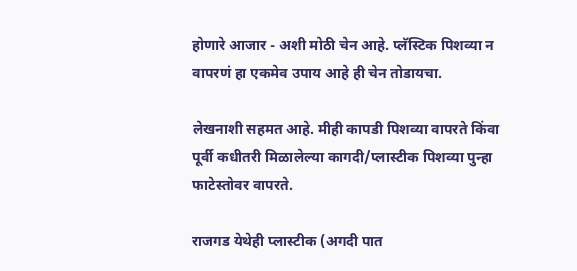होणारे आजार - अशी मोठी चेन आहे. प्लॅस्टिक पिशव्या न वापरणं हा एकमेव उपाय आहे ही चेन तोडायचा.

लेखनाशी सहमत आहे. मीही कापडी पिशव्या वापरते किंवा पूर्वी कधीतरी मिळालेल्या कागदी/प्लास्टीक पिशव्या पुन्हा फाटेस्तोवर वापरते.

राजगड येथेही प्लास्टीक (अगदी पात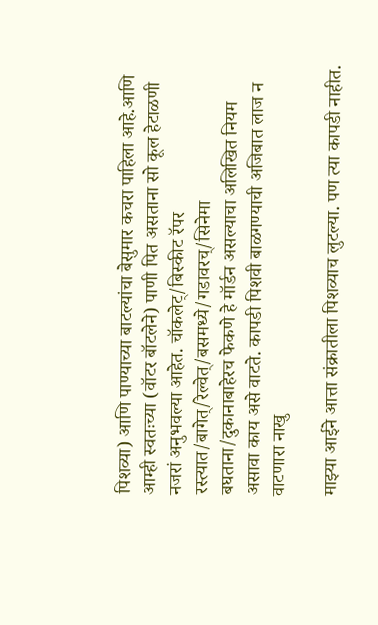पिशव्या) आणि पाण्याच्या बाटल्यांचा बेसुमार कचरा पाहिला आहे.आणि आम्ही स्वतःच्या (वॉटर बॉटलेने) पाणी पित असताना सो कूल हेटाळणी नजरां अनुभवल्या आहेत. चॉकलेट्/बिस्कीट रॅपर रस्त्यात/बागेत्/रेल्वेत्/बसमध्ये/गडावरच्/सिनेमा बघताना/दुकानाबाहेरच फेकणे हे मॉर्डन असल्याचा अलिखित नियम असावा काय असे वाटते. कापडी पिशवी बाळगण्याची अजिबात लाज न वाटणारा नाखु

माझ्या आईने आत्ता संक्रातीला पिशव्याच लुटल्या. पण त्या कापडी नाहीत.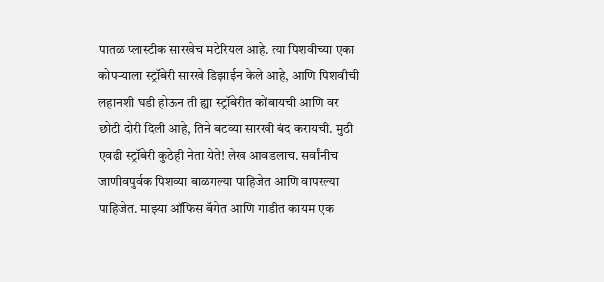पातळ प्लास्टीक सारखेच मटेरियल आहे. त्या पिशवीच्या एका कोपर्‍याला स्ट्रॉबेरी सारखे डिझाईन केले आहे, आणि पिशवीची लहानशी घडी होऊन ती ह्या स्ट्रॉबेरीत कोंबायची आणि वर छोटी दोरी दिली आहे, तिने बटव्या सारखी बंद करायची. मुठी एवढी स्ट्रॉबेरी कुठेही नेता येते! लेख आवडलाच. सर्वांनीच जाणीवपुर्वक पिशव्या बाळगल्या पाहिजेत आणि वापरल्या पाहिजेत. माझ्या ऑफिस बॅगेत आणि गाडीत कायम एक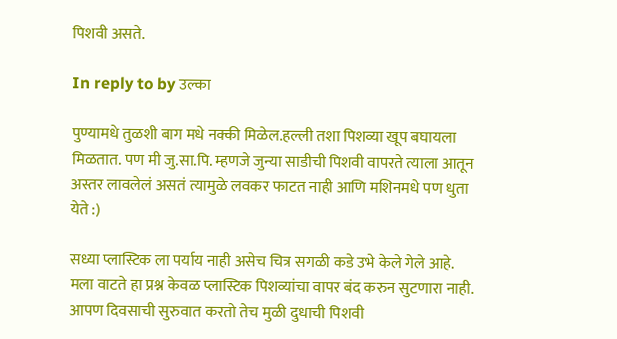पिशवी असते.

In reply to by उल्का

पुण्यामधे तुळशी बाग मधे नक्की मिळेल.हल्ली तशा पिशव्या खूप बघायला मिळतात. पण मी जु.सा.पि. म्हणजे जुन्या साडीची पिशवी वापरते त्याला आतून अस्तर लावलेलं असतं त्यामुळे लवकर फाटत नाही आणि मशिनमधे पण धुता येते :)

सध्या प्लास्टिक ला पर्याय नाही असेच चित्र सगळी कडे उभे केले गेले आहे. मला वाटते हा प्रश्न केवळ प्लास्टिक पिशव्यांचा वापर बंद करुन सुटणारा नाही. आपण दिवसाची सुरुवात करतो तेच मुळी दुधाची पिशवी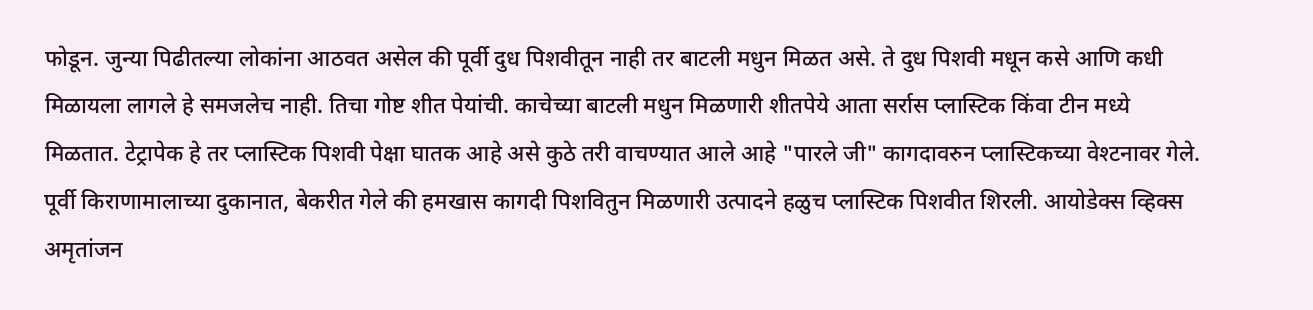फोडून. जुन्या पिढीतल्या लोकांना आठवत असेल की पूर्वी दुध पिशवीतून नाही तर बाटली मधुन मिळत असे. ते दुध पिशवी मधून कसे आणि कधी मिळायला लागले हे समजलेच नाही. तिचा गोष्ट शीत पेयांची. काचेच्या बाटली मधुन मिळणारी शीतपेये आता सर्रास प्लास्टिक किंवा टीन मध्ये मिळतात. टेट्रापेक हे तर प्लास्टिक पिशवी पेक्षा घातक आहे असे कुठे तरी वाचण्यात आले आहे "पारले जी" कागदावरुन प्लास्टिकच्या वेश्टनावर गेले. पूर्वी किराणामालाच्या दुकानात, बेकरीत गेले की हमखास कागदी पिशवितुन मिळणारी उत्पादने हळुच प्लास्टिक पिशवीत शिरली. आयोडेक्स व्हिक्स अमृतांजन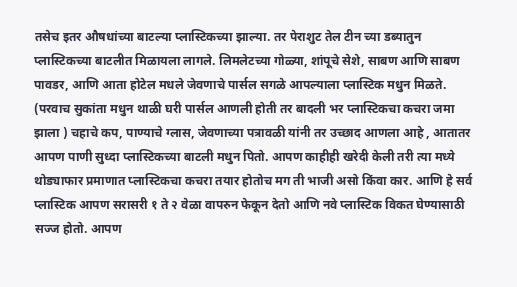तसेच इतर औषधांच्या बाटल्या प्लास्टिकच्या झाल्या. तर पेराशुट तेल टीन च्या डब्यातुन प्लास्टिकच्या बाटलीत मिळायला लागले. लिमलेटच्या गोळ्या, शांपूचे सेशे, साबण आणि साबण पावडर, आणि आता होटेल मधले जेवणाचे पार्सल सगळे आपल्याला प्लास्टिक मधुन मिळते. (परवाच सुकांता मधुन थाळी घरी पार्सल आणली होती तर बादली भर प्लास्टिकचा कचरा जमा झाला ) चहाचे कप, पाण्याचे ग्लास, जेवणाच्या पत्रावळी यांनी तर उच्छाद आणला आहे , आतातर आपण पाणी सुध्दा प्लास्टिकच्या बाटली मधुन पितो. आपण काहीही खरेदी केली तरी त्या मध्ये थोड्याफार प्रमाणात प्लास्टिकचा कचरा तयार होतोच मग ती भाजी असो किंवा कार. आणि हे सर्व प्लास्टिक आपण सरासरी १ ते २ वेळा वापरुन फेकून देतो आणि नवे प्लास्टिक विकत घेण्यासाठी सज्ज होतो. आपण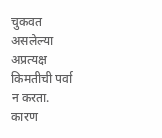चुकवत असलेल्या अप्रत्यक्ष किमतीची पर्वा न करता. कारण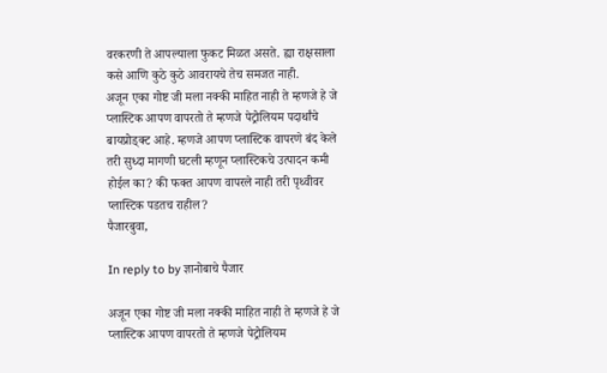वरकरणी ते आपल्याला फुकट मिळत असते. ह्या राक्षसाला कसे आणि कुठे कुठे आवरायचे तेच समजत नाही.
अजून एका गोष्ट जी मला नक्की माहित नाही ते म्हणजे हे जे प्लास्टिक आपण वापरतो ते म्हणजे पेट्रोलियम पदार्थांचे बायप्रोड्क्ट आहे. म्हणजे आपण प्लास्टिक वापरणे बंद केले तरी सुध्दा मागणी घटली म्हणून प्लास्टिकचे उत्पादन कमी होईल का? की फक्त आपण वापरले नाही तरी पृथ्वीवर प्लास्टिक पडतच राहील?
पैजारबुवा,

In reply to by ज्ञानोबाचे पैजार

अजून एका गोष्ट जी मला नक्की माहित नाही ते म्हणजे हे जे प्लास्टिक आपण वापरतो ते म्हणजे पेट्रोलियम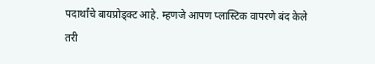पदार्थांचे बायप्रोड्क्ट आहे. म्हणजे आपण प्लास्टिक वापरणे बंद केले तरी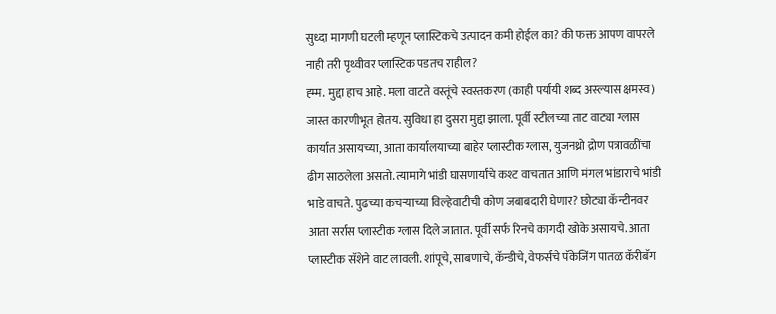सुध्दा मागणी घटली म्हणून प्लास्टिकचे उत्पादन कमी होईल का? की फक्त आपण वापरले नाही तरी पृथ्वीवर प्लास्टिक पडतच राहील?
ह्म्म. मुद्दा हाच आहे. मला वाटते वस्तूंचे स्वस्तकरण (काही पर्यायी शब्द अस्ल्यास क्षमस्व) जास्त कारणीभूत होतय. सुविधा हा दुसरा मुद्दा झाला. पूर्वी स्टीलच्या ताट वाट्या ग्लास कार्यात असायच्या, आता कार्यालयाच्या बाहेर प्लास्टीक ग्लास, युजनथ्रो द्रोण पत्रावळींचा ढीग साठलेला असतो. त्यामागे भांडी घासणार्यांचे कश्ट वाचतात आणि मंगल भांडाराचे भांडी भाडे वाचते. पुढच्या कचर्‍याच्या विल्हेवाटीची कोण जबाबदारी घेणार? छोट्या कॅन्टीनवर आता सर्रास प्लास्टीक ग्लास दिले जातात. पूर्वी सर्फ रिनचे कागदी खोके असायचे. आता प्लास्टीक सॅशेने वाट लावली. शांपूचे, साबणाचे, कॅन्डीचे, वेफर्सचे पॅकेजिंग पातळ कॅरीबॅग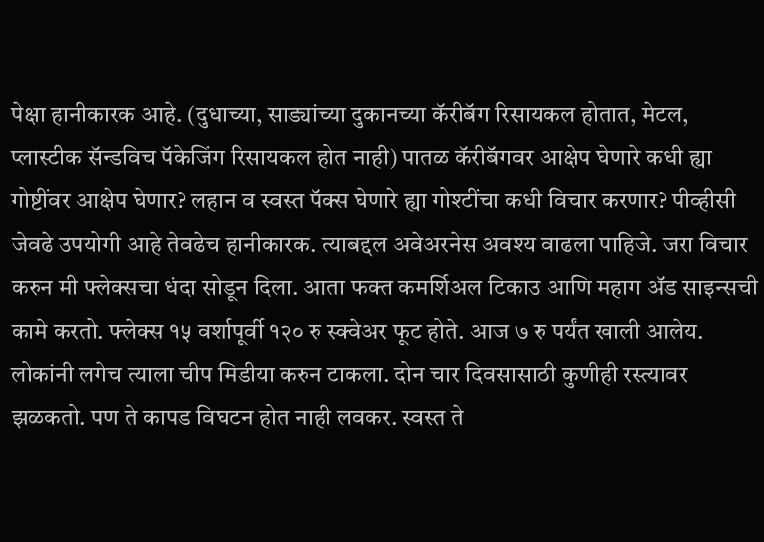पेक्षा हानीकारक आहे. (दुधाच्या, साड्यांच्या दुकानच्या कॅरीबॅग रिसायकल होतात, मेटल, प्लास्टीक सॅन्डविच पॅकेजिंग रिसायकल होत नाही) पातळ कॅरीबॅगवर आक्षेप घेणारे कधी ह्या गोष्टींवर आक्षेप घेणार? लहान व स्वस्त पॅक्स घेणारे ह्या गोश्टींचा कधी विचार करणार? पीव्हीसी जेवढे उपयोगी आहे तेवढेच हानीकारक. त्याबद्दल अवेअरनेस अवश्य वाढला पाहिजे. जरा विचार करुन मी फ्लेक्सचा धंदा सोडून दिला. आता फक्त कमर्शिअल टिकाउ आणि महाग अ‍ॅड साइन्सची कामे करतो. फ्लेक्स १५ वर्शापूर्वी १२० रु स्क्वेअर फूट होते. आज ७ रु पर्यंत खाली आलेय. लोकांनी लगेच त्याला चीप मिडीया करुन टाकला. दोन चार दिवसासाठी कुणीही रस्त्यावर झळकतो. पण ते कापड विघटन होत नाही लवकर. स्वस्त ते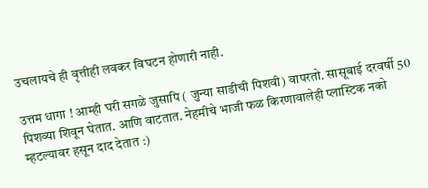उचलायचे ही वृत्तीही लवकर विघटन होणारी नाही.

उत्तम धागा ! आम्ही घरी सगळे जुसापि ( जुन्या साडीची पिशवी) वापरतो. सासूबाई दरवर्षी 50 पिशव्या शिवून घेतात. आणि वाटतात. नेहमीचे भाजी फळ किरणावालेही प्लास्टिक नको म्हटल्यावर हसून दाद देतात :)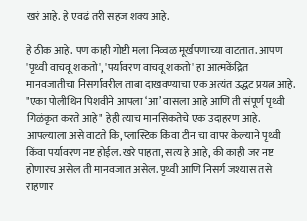खरं आहे. हे एवढं तरी सहज शक्य आहे.

हे ठीक आहे. पण काही गोष्टी मला निव्वळ मूर्खपणाच्या वाटतात. आपण 'पृथ्वी वाचवू शकतो', 'पर्यावरण वाचवू शकतो' हा आत्मकेंद्रित मानवजातीचा निसर्गावरील ताबा दाखवण्याचा एक अत्यंत उद्धट प्रयत्न आहे. "एका पोलीथिन पिशवीने आपला ‘आ’ वासला आहे आणि ती संपूर्ण पृथ्वी गिळंकृत करते आहे" हेही त्याच मानसिकतेचे एक उदाहरण आहे. आपल्याला असे वाटते कि, प्लास्टिक किंवा टीन चा वापर केल्याने पृथ्वी किंवा पर्यावरण नष्ट होईल. खरे पाहता, सत्य हे आहे, की काही जर नष्ट होणारच असेल ती मानवजात असेल. पृथ्वी आणि निसर्ग जश्यास तसे राहणार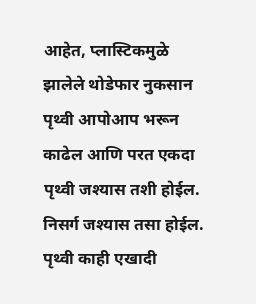आहेत, प्लास्टिकमुळे झालेले थोडेफार नुकसान पृथ्वी आपोआप भरून काढेल आणि परत एकदा पृथ्वी जश्यास तशी होईल. निसर्ग जश्यास तसा होईल. पृथ्वी काही एखादी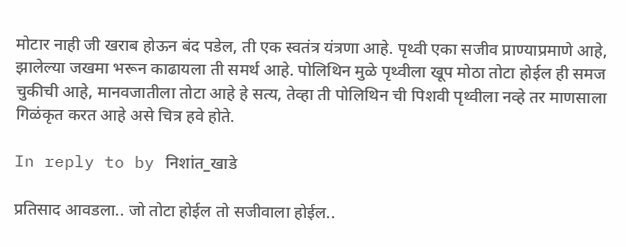मोटार नाही जी खराब होऊन बंद पडेल, ती एक स्वतंत्र यंत्रणा आहे. पृथ्वी एका सजीव प्राण्याप्रमाणे आहे, झालेल्या जखमा भरून काढायला ती समर्थ आहे. पोलिथिन मुळे पृथ्वीला खूप मोठा तोटा होईल ही समज चुकीची आहे, मानवजातीला तोटा आहे हे सत्य, तेव्हा ती पोलिथिन ची पिशवी पृथ्वीला नव्हे तर माणसाला गिळंकृत करत आहे असे चित्र हवे होते.

In reply to by निशांत_खाडे

प्रतिसाद आवडला.. जो तोटा होईल तो सजीवाला होईल..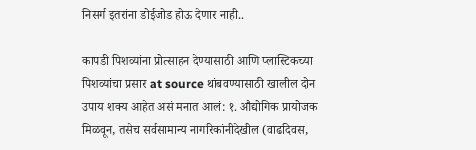निसर्ग इतरांना डोईजोड होऊ देणार नाही..

कापडी पिशव्यांना प्रोत्साहन देण्यासाठी आणि प्लास्टिकच्या पिशव्यांचा प्रसार at source थांबवण्यासाठी खालील दोन उपाय शक्य आहेत असं मनात आलं: १. औद्योगिक प्रायोजक मिळवून, तसेच सर्वसामान्य नागरिकांनीदेखील (वाढदिवस,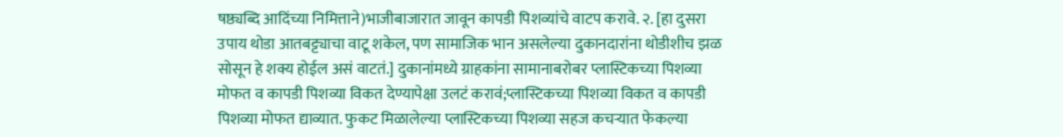षष्ठ्यब्दि आदिंच्या निमित्ताने)भाजीबाजारात जावून कापडी पिशव्यांचे वाटप करावे. २. [हा दुसरा उपाय थोडा आतबट्ट्याचा वाटू शकेल, पण सामाजिक भान असलेल्या दुकानदारांना थोडीशीच झळ सोसून हे शक्य होईल असं वाटतं.] दुकानांमध्ये ग्राहकांना सामानाबरोबर प्लास्टिकच्या पिशव्या मोफत व कापडी पिशव्या विकत देण्यापेक्षा उलटं करावं;प्लास्टिकच्या पिशव्या विकत व कापडी पिशव्या मोफत द्याव्यात. फुकट मिळालेल्या प्लास्टिकच्या पिशव्या सहज कचर्‍यात फेकल्या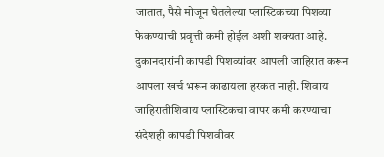जातात, पैसे मोजून घेतलेल्या प्लास्टिकच्या पिशव्या फेकण्याची प्रवृत्ती कमी होईल अशी शक्यता आहे. दुकानदारांनी कापडी पिशव्यांवर आपली जाहिरात करून आपला खर्च भरून काढायला हरकत नाही. शिवाय जाहिरातीशिवाय प्लास्टिकचा वापर कमी करण्याचा संदेशही कापडी पिशवीवर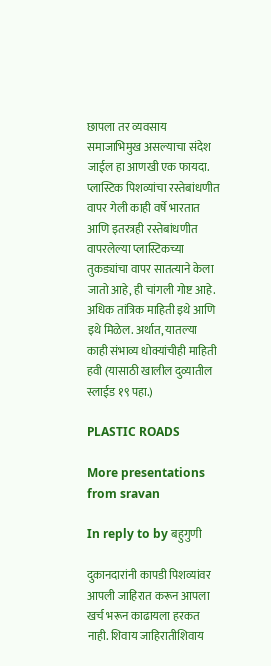छापला तर व्यवसाय समाजाभिमुख असल्याचा संदेश जाईल हा आणखी एक फायदा. प्लास्टिक पिशव्यांचा रस्तेबांधणीत वापर गेली काही वर्षे भारतात आणि इतरत्रही रस्तेबांधणीत वापरलेल्या प्लास्टिकच्या तुकड्यांचा वापर सातत्याने केला जातो आहे, ही चांगली गोष्ट आहे. अधिक तांत्रिक माहिती इथे आणि इथे मिळेल. अर्थात, यातल्या काही संभाव्य धोक्यांचीही माहिती हवी (यासाठी खालील दुव्यातील स्लाईड १९ पहा.)

PLASTIC ROADS

More presentations from sravan

In reply to by बहुगुणी

दुकानदारांनी कापडी पिशव्यांवर आपली जाहिरात करून आपला खर्च भरून काढायला हरकत नाही. शिवाय जाहिरातीशिवाय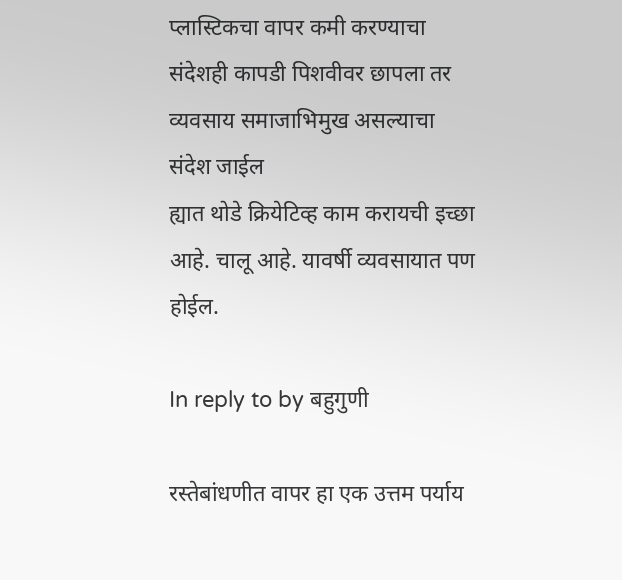प्लास्टिकचा वापर कमी करण्याचा संदेशही कापडी पिशवीवर छापला तर व्यवसाय समाजाभिमुख असल्याचा संदेश जाईल
ह्यात थोडे क्रियेटिव्ह काम करायची इच्छा आहे. चालू आहे. यावर्षी व्यवसायात पण होईल.

In reply to by बहुगुणी

रस्तेबांधणीत वापर हा एक उत्तम पर्याय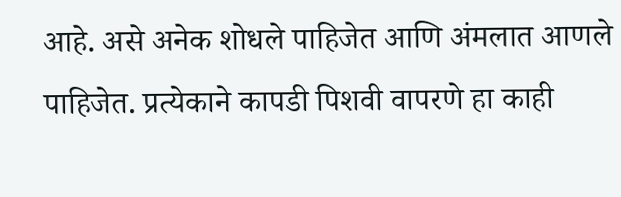आहे. असे अनेक शोधले पाहिजेत आणि अंमलात आणले पाहिजेत. प्रत्येकाने कापडी पिशवी वापरणे हा काही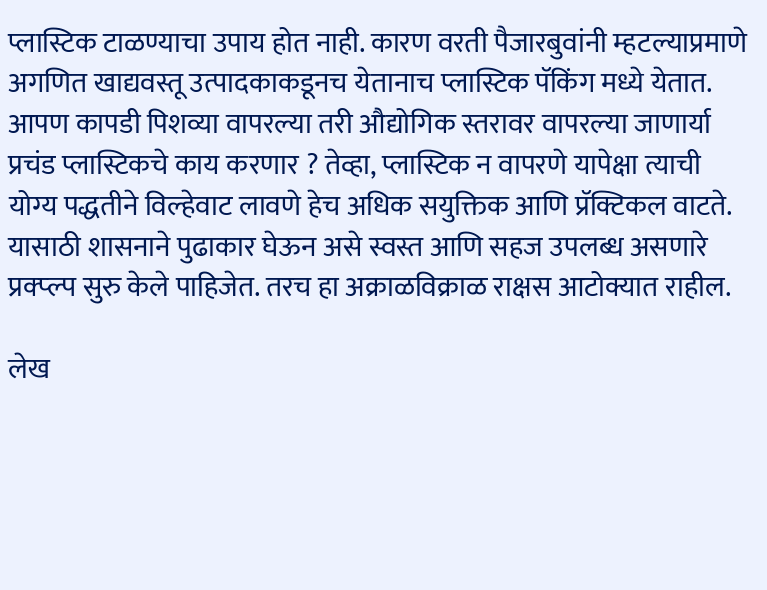प्लास्टिक टाळण्याचा उपाय होत नाही. कारण वरती पैजारबुवांनी म्हटल्याप्रमाणे अगणित खाद्यवस्तू उत्पादकाकडूनच येतानाच प्लास्टिक पॅकिंग मध्ये येतात. आपण कापडी पिशव्या वापरल्या तरी औद्योगिक स्तरावर वापरल्या जाणार्या प्रचंड प्लास्टिकचे काय करणार ? तेव्हा, प्लास्टिक न वापरणे यापेक्षा त्याची योग्य पद्धतीने विल्हेवाट लावणे हेच अधिक सयुक्तिक आणि प्रॅक्टिकल वाटते. यासाठी शासनाने पुढाकार घेऊन असे स्वस्त आणि सहज उपलब्ध असणारे प्रक्प्ल्प सुरु केले पाहिजेत. तरच हा अक्राळविक्राळ राक्षस आटोक्यात राहील.

लेख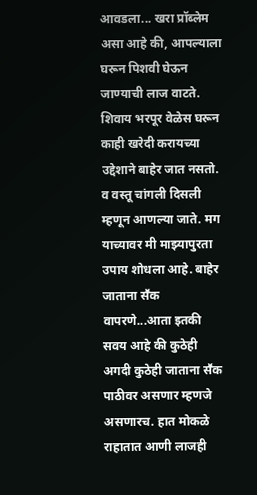आवडला... खरा प्रॉब्लेम असा आहे की, आपल्याला घरून पिशवी घेऊन जाण्याची लाज वाटते. शिवाय भरपूर वेळेस घरून काही खरेदी करायच्या उद्देशाने बाहेर जात नसतो. व वस्तू चांगली दिसली म्हणून आणल्या जाते. मग याच्यावर मी माझ्यापुरता उपाय शोधला आहे. बाहेर जाताना सॕक वापरणे...आता इतकी सवय आहे की कुठेही अगदी कुठेही जाताना सॕक पाठीवर असणार म्हणजे असणारच. हात मोकळे राहातात आणी लाजही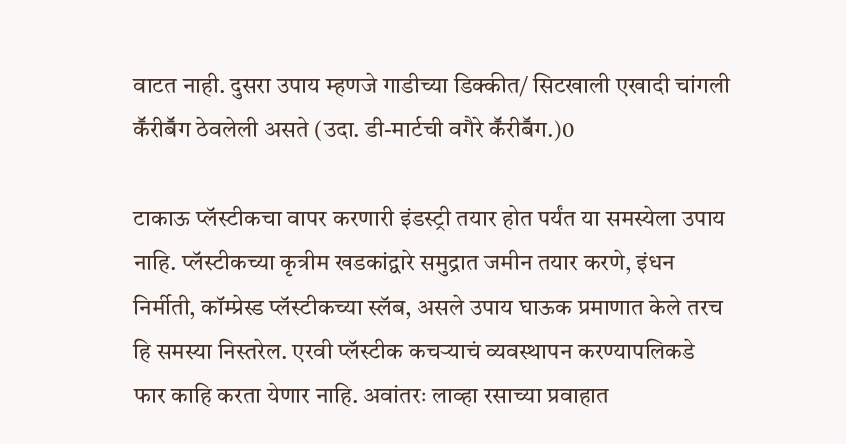वाटत नाही. दुसरा उपाय म्हणजे गाडीच्या डिक्कीत/ सिटखाली एखादी चांगली कॕरीबॕग ठेवलेली असते (उदा. डी-मार्टची वगैरे कॕरीबॕग.)0

टाकाऊ प्लॅस्टीकचा वापर करणारी इंडस्ट्री तयार होत पर्यंत या समस्येला उपाय नाहि. प्लॅस्टीकच्या कृत्रीम खडकांद्वारे समुद्रात जमीन तयार करणे, इंधन निर्मीती, कॉम्प्रेस्ड प्लॅस्टीकच्या स्लॅब, असले उपाय घाऊक प्रमाणात केले तरच हि समस्या निस्तरेल. एरवी प्लॅस्टीक कचर्‍याचं व्यवस्थापन करण्यापलिकडे फार काहि करता येणार नाहि. अवांतरः लाव्हा रसाच्या प्रवाहात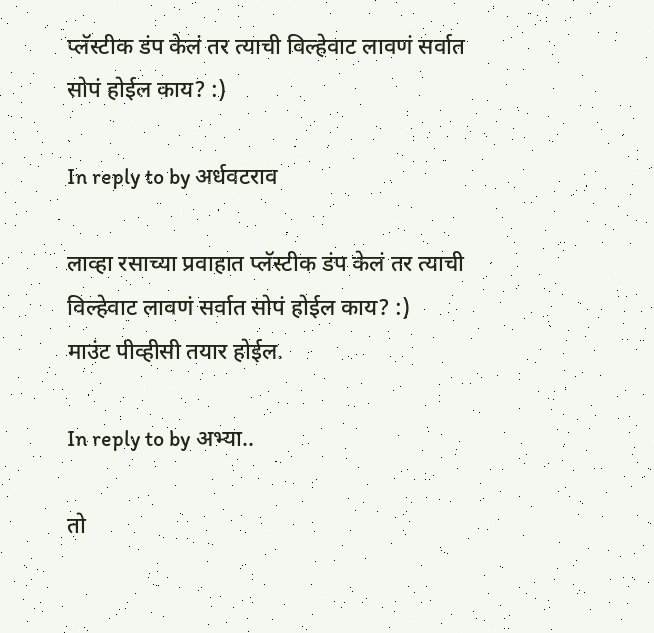प्लॅस्टीक डंप केलं तर त्याची विल्हेवाट लावणं सर्वात सोपं होईल काय? :)

In reply to by अर्धवटराव

लाव्हा रसाच्या प्रवाहात प्लॅस्टीक डंप केलं तर त्याची विल्हेवाट लावणं सर्वात सोपं होईल काय? :)
माउंट पीव्हीसी तयार होईल.

In reply to by अभ्या..

तो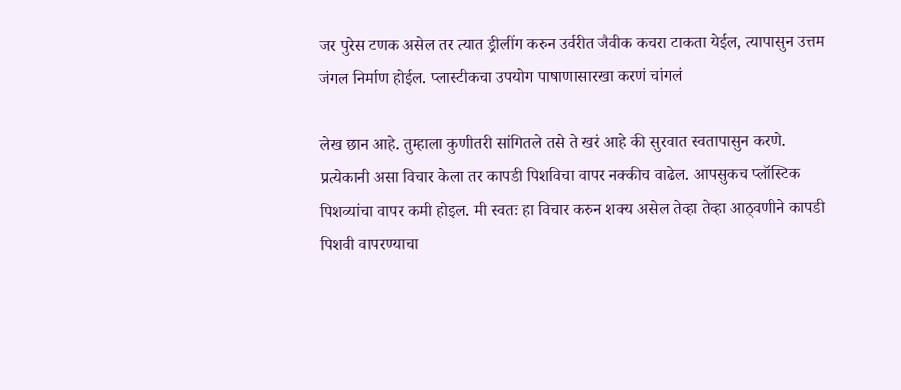जर पुरेस टणक असेल तर त्यात ड्रीलींग करुन उर्वरीत जैवीक कचरा टाकता येईल, त्यापासुन उत्तम जंगल निर्माण होईल. प्लास्टीकचा उपयोग पाषाणासारखा करणं चांगलं

लेख छान आहे. तुम्हाला कुणीतरी सांगितले तसे ते खरं आहे की सुरवात स्वतापासुन करणे. प्रत्येकानी असा विचार केला तर कापडी पिशविचा वापर नक्कीच वाढेल. आपसुकच प्लॉस्टिक पिशव्यांचा वापर कमी होइल. मी स्वतः हा विचार करुन शक्य असेल तेव्हा तेव्हा आठ्वणीने कापडी पिशवी वापरण्याचा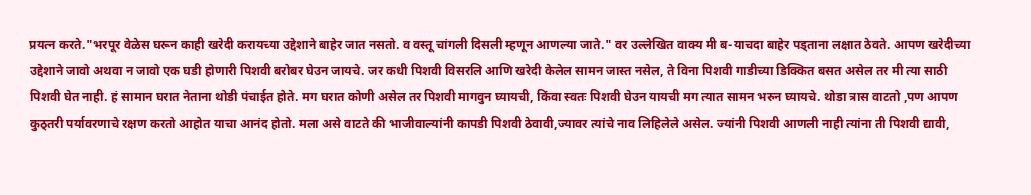प्रयत्न करते."भरपूर वेळेस घरून काही खरेदी करायच्या उद्देशाने बाहेर जात नसतो. व वस्तू चांगली दिसली म्हणून आणल्या जाते." वर उल्लेखित वाक्य मी ब-याचदा बाहेर पड्ताना लक्षात ठेवते. आपण खरेदीच्या उद्देशाने जावो अथवा न जावो एक घडी होणारी पिशवी बरोबर घेउन जायचे. जर कधी पिशवी विसरलि आणि खरेदी केलेल सामन जास्त नसेल, ते विना पिशवी गाडीच्या डिक्कित बसत असेल तर मी त्या साठी पिशवी घेत नाही. हं सामान घरात नेताना थोडी पंचाईत होते. मग घरात कोणी असेल तर पिशवी मागवुन घ्यायची, किंवा स्वतः पिशवी घेउन यायची मग त्यात सामन भरुन घ्यायचे. थोडा त्रास वाटतो ,पण आपण कुठ्तरी पर्यावरणाचे रक्षण करतो आहोत याचा आनंद होतो. मला असे वाटते की भाजीवाल्यांनी कापडी पिशवी ठेवावी,ज्यावर त्यांचे नाव लिहिलेले असेल. ज्यांनी पिशवी आणली नाही त्यांना ती पिशवी द्यावी,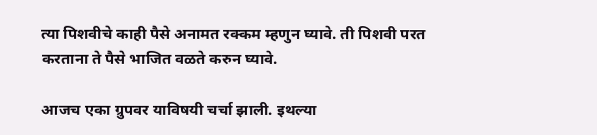त्या पिशवीचे काही पैसे अनामत रक्कम म्हणुन घ्यावे. ती पिशवी परत करताना ते पैसे भाजित वळते करुन घ्यावे.

आजच एका ग्रुपवर याविषयी चर्चा झाली. इथल्या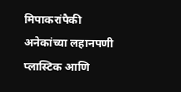मिपाकरांपैकी अनेकांच्या लहानपणी प्लास्टिक आणि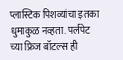प्लास्टिक पिशव्यांचा इतका धुमाकुळ नव्हता. पर्लपेट च्या फ्रिज बॉटल्स ही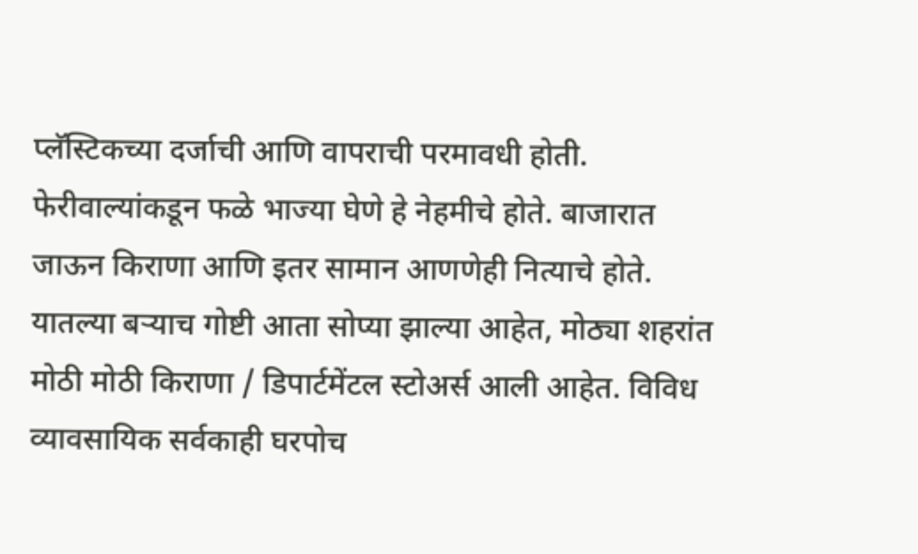प्लॅस्टिकच्या दर्जाची आणि वापराची परमावधी होती. फेरीवाल्यांकडून फळे भाज्या घेणे हे नेहमीचे होते. बाजारात जाऊन किराणा आणि इतर सामान आणणेही नित्याचे होते. यातल्या बर्‍याच गोष्टी आता सोप्या झाल्या आहेत, मोठ्या शहरांत मोठी मोठी किराणा / डिपार्टमेंटल स्टोअर्स आली आहेत. विविध व्यावसायिक सर्वकाही घरपोच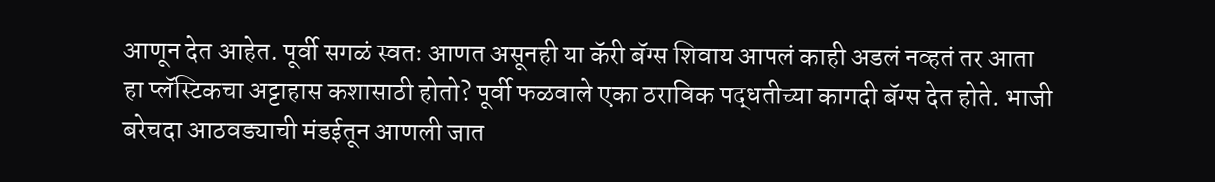आणून देत आहेत. पूर्वी सगळं स्वतः आणत असूनही या कॅरी बॅग्स शिवाय आपलं काही अडलं नव्हतं तर आता हा प्लॅस्टिकचा अट्टाहास कशासाठी होतो? पूर्वी फळवाले एका ठराविक पद्धतीच्या कागदी बॅग्स देत होते. भाजी बरेचदा आठवड्याची मंडईतून आणली जात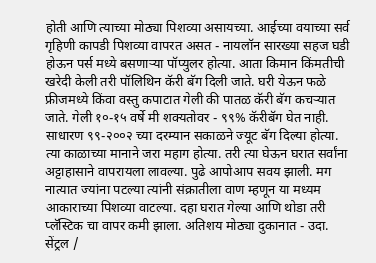होती आणि त्याच्या मोठ्या पिशव्या असायच्या. आईच्या वयाच्या सर्व गृहिणी कापडी पिशव्या वापरत असत - नायलॉन सारख्या सहज घडी होऊन पर्स मध्ये बसणार्‍या पॉप्युलर होत्या. आता किमान किंमतीची खरेदी केली तरी पॉलिथिन कॅरी बॅग दिली जाते. घरी येऊन फळे फ्रीजमध्ये किंवा वस्तु कपाटात गेली की पातळ कॅरी बॅग कचर्‍यात जाते. गेली १०-१५ वर्षे मी शक्यतोवर - ९९% कॅरीबॅग घेत नाही. साधारण ९९-२००२ च्या दरम्यान सकाळने ज्यूट बॅग दिल्या होत्या. त्या काळाच्या मानाने जरा महाग होत्या. तरी त्या घेऊन घरात सर्वांना अट्टाहासाने वापरायला लावल्या. पुढे आपोआप सवय झाली. मग नात्यात ज्यांना पटल्या त्यांनी संक्रातीला वाण म्हणून या मध्यम आकाराच्या पिशव्या वाटल्या. दहा घरात गेल्या आणि थोडा तरी प्लॅस्टिक चा वापर कमी झाला. अतिशय मोठ्या दुकानात - उदा. सेंट्रल /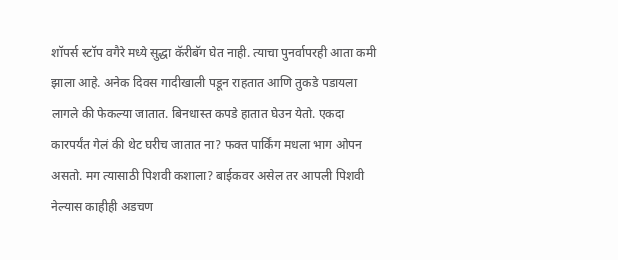शॉपर्स स्टॉप वगैरे मध्ये सुद्धा कॅरीबॅग घेत नाही. त्याचा पुनर्वापरही आता कमी झाला आहे. अनेक दिवस गादीखाली पडून राहतात आणि तुकडे पडायला लागले की फेकल्या जातात. बिनधास्त कपडे हातात घेउन येतो. एकदा कारपर्यंत गेलं की थेट घरीच जातात ना? फक्त पार्किंग मधला भाग ओपन असतो. मग त्यासाठी पिशवी कशाला? बाईकवर असेल तर आपली पिशवी नेल्यास काहीही अडचण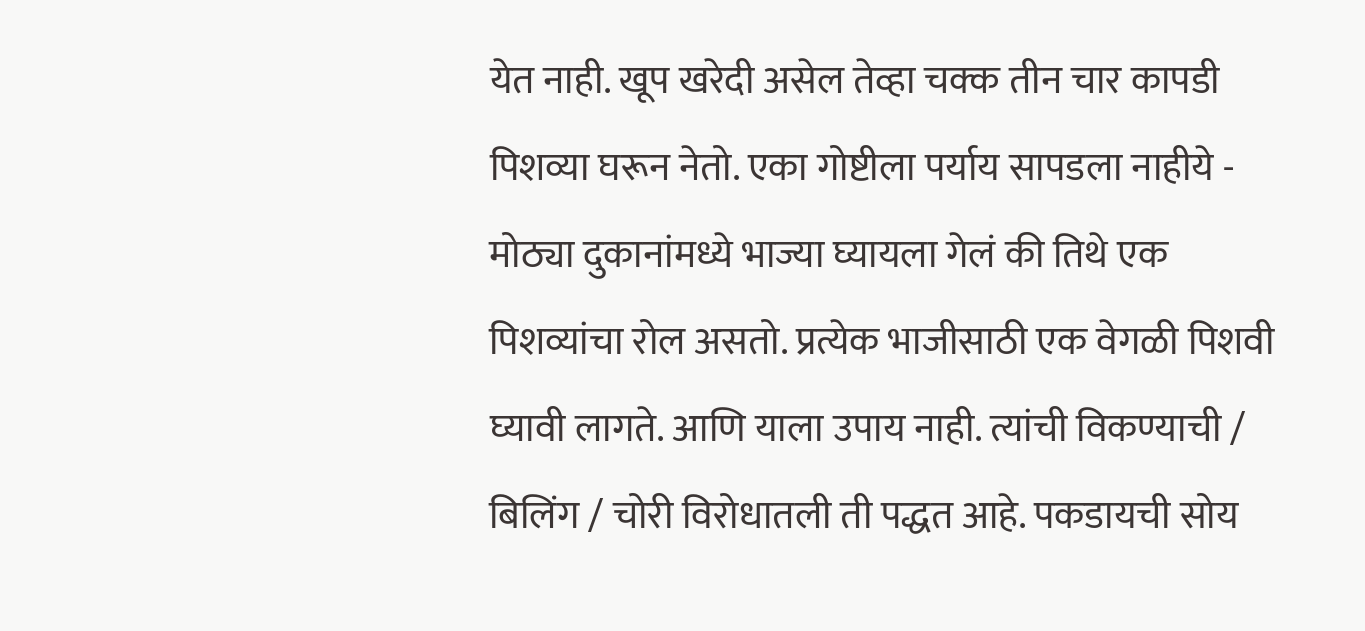येत नाही. खूप खरेदी असेल तेव्हा चक्क तीन चार कापडी पिशव्या घरून नेतो. एका गोष्टीला पर्याय सापडला नाहीये - मोठ्या दुकानांमध्ये भाज्या घ्यायला गेलं की तिथे एक पिशव्यांचा रोल असतो. प्रत्येक भाजीसाठी एक वेगळी पिशवी घ्यावी लागते. आणि याला उपाय नाही. त्यांची विकण्याची / बिलिंग / चोरी विरोधातली ती पद्धत आहे. पकडायची सोय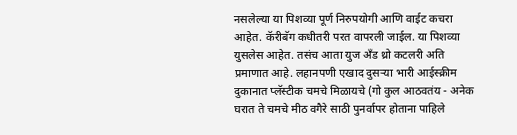नसलेल्या या पिशव्या पूर्ण निरुपयोगी आणि वाईट कचरा आहेत. कॅरीबॅग कधीतरी परत वापरली जाईल. या पिशव्या युसलेस आहेत. तसंच आता युज अँड थ्रो कटलरी अति प्रमाणात आहे. लहानपणी एखाद दुसर्‍या भारी आईस्क्रीम दुकानात प्लॅस्टीक चमचे मिळायचे (गो कुल आठवतंय - अनेक घरात ते चमचे मीठ वगैरे साठी पुनर्वापर होताना पाहिले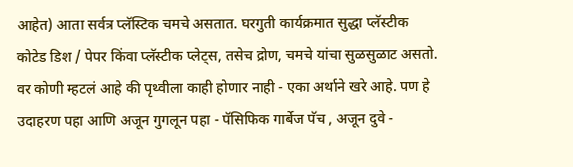आहेत) आता सर्वत्र प्लॅस्टिक चमचे असतात. घरगुती कार्यक्रमात सुद्धा प्लॅस्टीक कोटेड डिश / पेपर किंवा प्लॅस्टीक प्लेट्स, तसेच द्रोण, चमचे यांचा सुळसुळाट असतो. वर कोणी म्हटलं आहे की पृथ्वीला काही होणार नाही - एका अर्थाने खरे आहे. पण हे उदाहरण पहा आणि अजून गुगलून पहा - पॅसिफिक गार्बेज पॅच , अजून दुवे -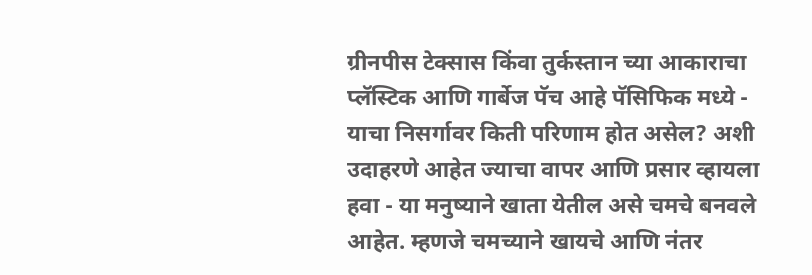ग्रीनपीस टेक्सास किंवा तुर्कस्तान च्या आकाराचा प्लॅस्टिक आणि गार्बेज पॅच आहे पॅसिफिक मध्ये - याचा निसर्गावर किती परिणाम होत असेल? अशी उदाहरणे आहेत ज्याचा वापर आणि प्रसार व्हायला हवा - या मनुष्याने खाता येतील असे चमचे बनवले आहेत. म्हणजे चमच्याने खायचे आणि नंतर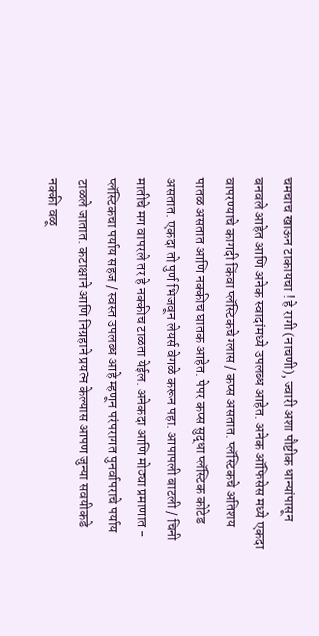चमचाच खाऊन टाकायचा ! हे रागी (नाचणी), ज्वारी अशा पौष्टीक धान्यांपासून बनवले आहेत आणि अनेक स्वादांमध्ये उपलब्ध आहेत. अनेक ऑफिसेस मध्ये एकदा वापरण्याचे कागदी किंवा प्लॅस्टिकचे ग्लास / कप्स असतात. प्लॅस्टिकचे अतिशय पातळ असतात आणि नक्कीच घातक आहेत. पेपर कप्स सुद्धा प्लॅस्टिक कोटेड असतात. एकदा तो पुर्ण भिजवून लेयर्स वेगळे करून पहा. आपापली बाटली / चिनी मातीचे मग वापरले तर हे नक्कीच टाळता येईल. अनेकदा आणि मोठ्या प्रमाणात - प्लॅस्टिकचा पर्याय सहज / स्वस्त उपलब्ध आहे म्हणून परंपरागत पुनर्वापराचे पर्याय टाळले जातात. कटाक्षाने आणि निग्रहाने प्रयत्न केल्यास आपण जुन्या सवयीकडे नक्की वळू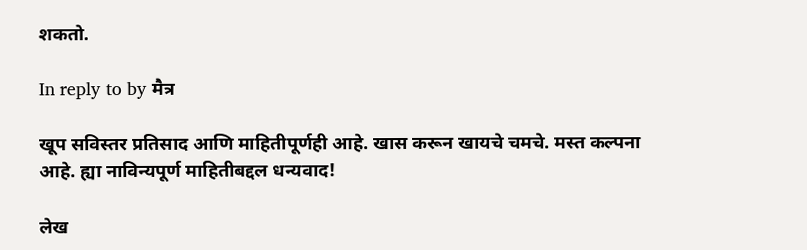शकतो.

In reply to by मैत्र

खूप सविस्तर प्रतिसाद आणि माहितीपूर्णही आहे. खास करून खायचे चमचे. मस्त कल्पना आहे. ह्या नाविन्यपूर्ण माहितीबद्दल धन्यवाद!

लेख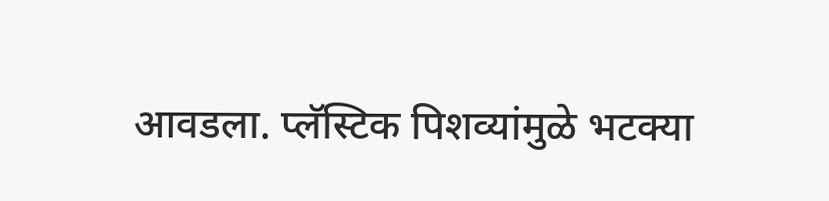आवडला. प्लॅस्टिक पिशव्यांमुळे भटक्या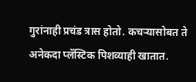गुरांनाही प्रचंड त्रास होतो. कचर्‍यासोबत ते अनेकदा प्लॅस्टिक पिशव्याही खातात.